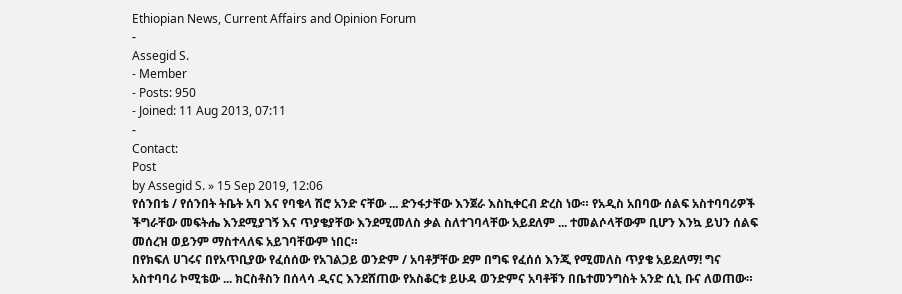Ethiopian News, Current Affairs and Opinion Forum
-
Assegid S.
- Member
- Posts: 950
- Joined: 11 Aug 2013, 07:11
-
Contact:
Post
by Assegid S. » 15 Sep 2019, 12:06
የሰንበቴ / የሰንበት ትቤት አባ እና የባቄላ ሽሮ አንድ ናቸው ... ድንፋታቸው እንጀራ እስኪቀርብ ድረስ ነው። የአዲስ አበባው ሰልፍ አስተባባሪዎች ችግራቸው መፍትሔ እንደሚያገኝ እና ጥያቄያቸው እንደሚመለስ ቃል ስለተገባላቸው አይደለም ... ተመልሶላቸውም ቢሆን እንኳ ይህን ሰልፍ መሰረዝ ወይንም ማስተላለፍ አይገባቸውም ነበር።
በየክፍለ ሀገሩና በየአጥቢያው የፈሰሰው የአገልጋይ ወንድም / አባቶቻቸው ደም በግፍ የፈሰሰ እንጂ የሚመለስ ጥያቄ አይደለማ! ግና አስተባባሪ ኮሚቴው ... ክርስቶስን በሰላሳ ዲናር እንደሸጠው የአስቆርቱ ይሁዳ ወንድምና አባቶቹን በቤተመንግስት አንድ ሲኒ ቡና ለወጠው።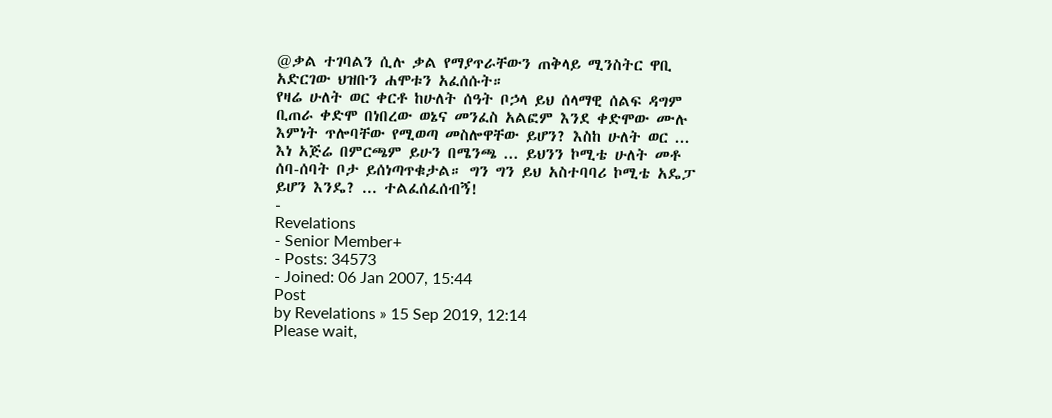@ቃል ተገባልን ሲሉ ቃል የማያጥራቸውን ጠቅላይ ሚንስትር ዋቢ አድርገው ህዝቡን ሐሞቱን አፈሰሱት።
የዛሬ ሁለት ወር ቀርቶ ከሁለት ሰዓት ቦኃላ ይህ ሰላማዊ ሰልፍ ዳግም ቢጠራ ቀድሞ በነበረው ወኔና መንፈስ አልፎም እንደ ቀድሞው ሙሉ እምነት ጥሎባቸው የሚወጣ መስሎዋቸው ይሆን? እስከ ሁለት ወር ... እነ አጅሬ በምርጫም ይሁን በሜንጫ ... ይህንን ኮሚቴ ሁለት መቶ ሰባ-ሰባት ቦታ ይሰነጣጥቁታል። ግን ግን ይህ አስተባባሪ ኮሚቴ አዴፓ ይሆን እንዴ? ... ተልፈሰፈሰብኝ!
-
Revelations
- Senior Member+
- Posts: 34573
- Joined: 06 Jan 2007, 15:44
Post
by Revelations » 15 Sep 2019, 12:14
Please wait,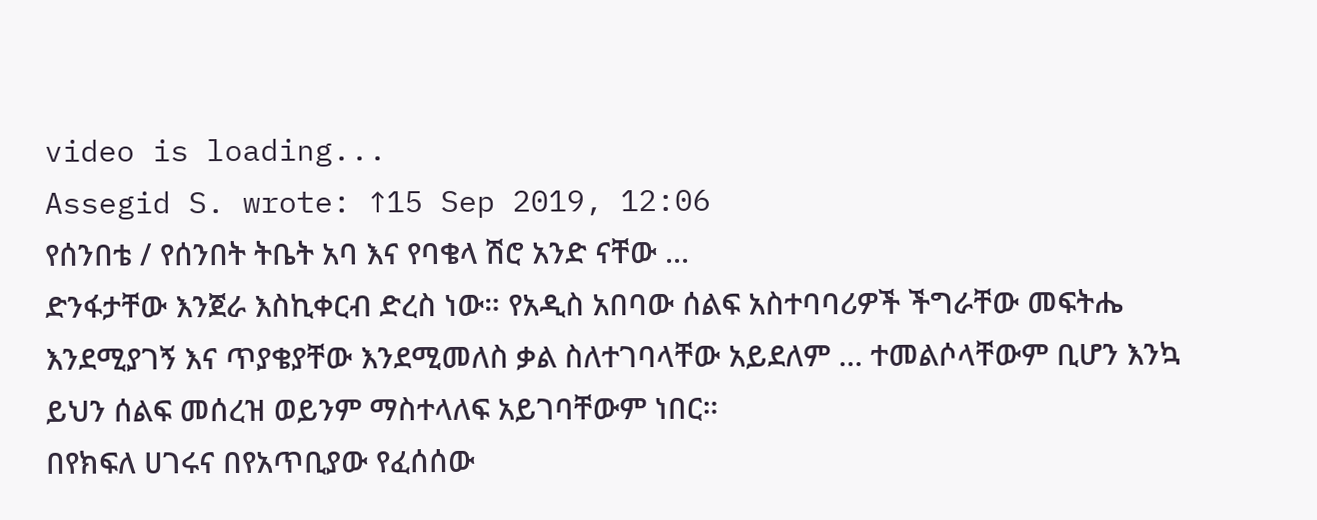video is loading...
Assegid S. wrote: ↑15 Sep 2019, 12:06
የሰንበቴ / የሰንበት ትቤት አባ እና የባቄላ ሽሮ አንድ ናቸው ...
ድንፋታቸው እንጀራ እስኪቀርብ ድረስ ነው። የአዲስ አበባው ሰልፍ አስተባባሪዎች ችግራቸው መፍትሔ እንደሚያገኝ እና ጥያቄያቸው እንደሚመለስ ቃል ስለተገባላቸው አይደለም ... ተመልሶላቸውም ቢሆን እንኳ ይህን ሰልፍ መሰረዝ ወይንም ማስተላለፍ አይገባቸውም ነበር።
በየክፍለ ሀገሩና በየአጥቢያው የፈሰሰው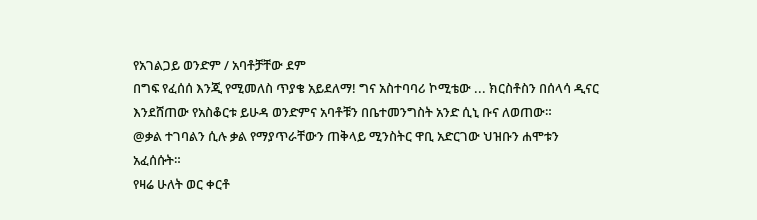የአገልጋይ ወንድም / አባቶቻቸው ደም
በግፍ የፈሰሰ እንጂ የሚመለስ ጥያቄ አይደለማ! ግና አስተባባሪ ኮሚቴው ... ክርስቶስን በሰላሳ ዲናር እንደሸጠው የአስቆርቱ ይሁዳ ወንድምና አባቶቹን በቤተመንግስት አንድ ሲኒ ቡና ለወጠው።
@ቃል ተገባልን ሲሉ ቃል የማያጥራቸውን ጠቅላይ ሚንስትር ዋቢ አድርገው ህዝቡን ሐሞቱን አፈሰሱት።
የዛሬ ሁለት ወር ቀርቶ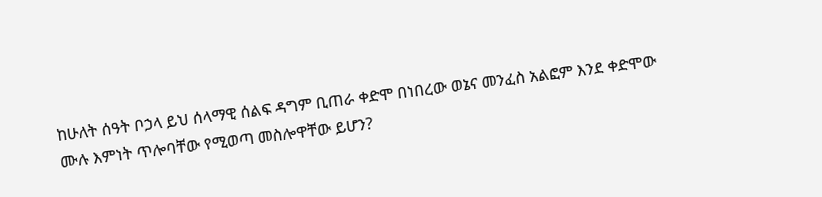ከሁለት ሰዓት ቦኃላ ይህ ሰላማዊ ሰልፍ ዳግም ቢጠራ ቀድሞ በነበረው ወኔና መንፈስ አልፎም እንደ ቀድሞው ሙሉ እምነት ጥሎባቸው የሚወጣ መስሎዋቸው ይሆን?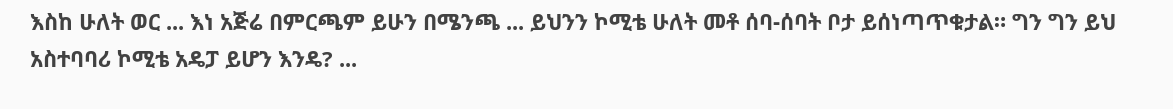እስከ ሁለት ወር ... እነ አጅሬ በምርጫም ይሁን በሜንጫ ... ይህንን ኮሚቴ ሁለት መቶ ሰባ-ሰባት ቦታ ይሰነጣጥቁታል። ግን ግን ይህ አስተባባሪ ኮሚቴ አዴፓ ይሆን እንዴ? ...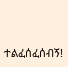ተልፈሰፈሰብኝ!